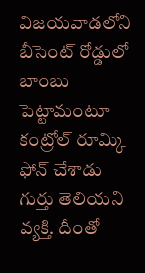విజయవాడలోని బీసెంట్ రోడ్డులో బాంబు పెట్టామంటూ కంట్రోల్ రూమ్కి ఫోన్ చేశాడు గుర్తు తెలియని వ్యక్తి. దీంతో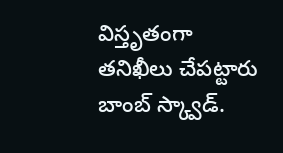విస్తృతంగా తనిఖీలు చేపట్టారు బాంబ్ స్క్వాడ్.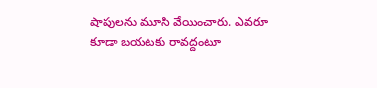షాపులను మూసి వేయించారు. ఎవరూ కూడా బయటకు రావద్దంటూ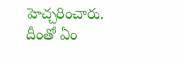హెచ్చరించారు. దీంతో ఏం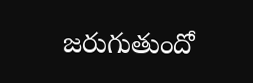జరుగుతుందో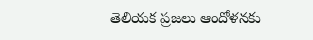తెలియక ప్రజలు ఆందోళనకు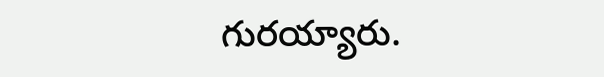గురయ్యారు.